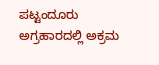ಪಟ್ಟಂದೂರು ಅಗ್ರಹಾರದಲ್ಲಿ ಅಕ್ರಮ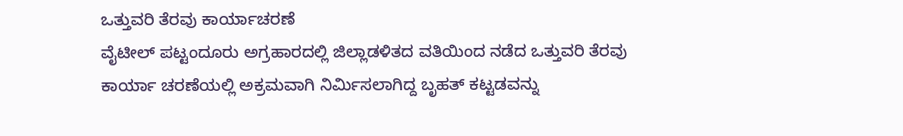ಒತ್ತುವರಿ ತೆರವು ಕಾರ್ಯಾಚರಣೆ
ವೈಟೀಲ್ ಪಟ್ಟಂದೂರು ಅಗ್ರಹಾರದಲ್ಲಿ ಜಿಲ್ಲಾಡಳಿತದ ವತಿಯಿಂದ ನಡೆದ ಒತ್ತುವರಿ ತೆರವು ಕಾರ್ಯಾ ಚರಣೆಯಲ್ಲಿ ಅಕ್ರಮವಾಗಿ ನಿರ್ಮಿಸಲಾಗಿದ್ದ ಬೃಹತ್ ಕಟ್ಟಡವನ್ನು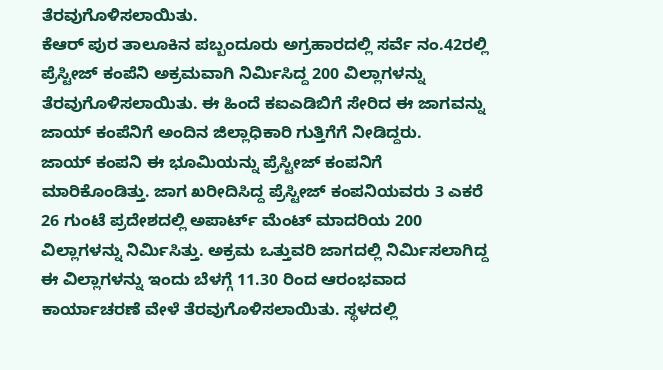ತೆರವುಗೊಳಿಸಲಾಯಿತು.
ಕೆಆರ್ ಪುರ ತಾಲೂಕಿನ ಪಬ್ಬಂದೂರು ಅಗ್ರಹಾರದಲ್ಲಿ ಸರ್ವೆ ನಂ.42ರಲ್ಲಿ ಪ್ರೆಸ್ಟೀಜ್ ಕಂಪೆನಿ ಅಕ್ರಮವಾಗಿ ನಿರ್ಮಿಸಿದ್ದ 200 ವಿಲ್ಲಾಗಳನ್ನು ತೆರವುಗೊಳಿಸಲಾಯಿತು. ಈ ಹಿಂದೆ ಕಐಎಡಿಬಿಗೆ ಸೇರಿದ ಈ ಜಾಗವನ್ನು ಜಾಯ್ ಕಂಪೆನಿಗೆ ಅಂದಿನ ಜಿಲ್ಲಾಧಿಕಾರಿ ಗುತ್ತಿಗೆಗೆ ನೀಡಿದ್ದರು.
ಜಾಯ್ ಕಂಪನಿ ಈ ಭೂಮಿಯನ್ನು ಪ್ರೆಸ್ಟೀಜ್ ಕಂಪನಿಗೆ ಮಾರಿಕೊಂಡಿತ್ತು. ಜಾಗ ಖರೀದಿಸಿದ್ದ ಪ್ರೆಸ್ಟೀಜ್ ಕಂಪನಿಯವರು 3 ಎಕರೆ 26 ಗುಂಟೆ ಪ್ರದೇಶದಲ್ಲಿ ಅಪಾರ್ಟ್ ಮೆಂಟ್ ಮಾದರಿಯ 200 ವಿಲ್ಲಾಗಳನ್ನು ನಿರ್ಮಿಸಿತ್ತು. ಅಕ್ರಮ ಒತ್ತುವರಿ ಜಾಗದಲ್ಲಿ ನಿರ್ಮಿಸಲಾಗಿದ್ದ ಈ ವಿಲ್ಲಾಗಳನ್ನು ಇಂದು ಬೆಳಗ್ಗೆ 11.30 ರಿಂದ ಆರಂಭವಾದ ಕಾರ್ಯಾಚರಣೆ ವೇಳೆ ತೆರವುಗೊಳಿಸಲಾಯಿತು. ಸ್ಥಳದಲ್ಲಿ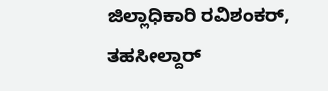ಜಿಲ್ಲಾಧಿಕಾರಿ ರವಿಶಂಕರ್, ತಹಸೀಲ್ದಾರ್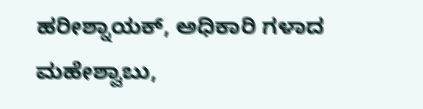ಹರೀಶ್ನಾಯಕ್, ಅಧಿಕಾರಿ ಗಳಾದ ಮಹೇಶ್ವಾಬು,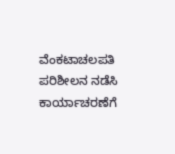ವೆಂಕಟಾಚಲಪತಿ ಪರಿಶೀಲನ ನಡೆಸಿ ಕಾರ್ಯಾಚರಣೆಗೆ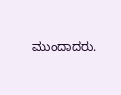ಮುಂದಾದರು.